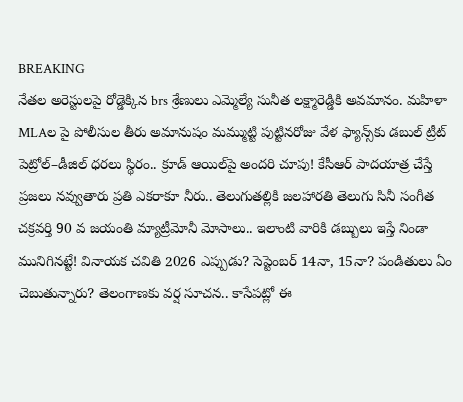BREAKING
నేతల అరెస్టులపై రోడ్డెక్కిన brs శ్రేణులు ఎమ్మెల్యే సునీత లక్ష్మారెడ్డికి అవమానం. మహిళా MLAల పై పోలీసుల తీరు అమానుషం మమ్ముట్టి పుట్టినరోజు వేళ ఫ్యాన్స్‌కు డబుల్ ట్రీట్ పెట్రోల్–డీజిల్ ధరలు స్థిరం.. క్రూడ్ ఆయిల్‌పై అందరి చూపు! కేసీఆర్‌ పాదయాత్ర చేస్తే ప్రజలు నవ్వుతారు ప్రతి ఎకరాకూ నీరు.. తెలుగుతల్లికి జలహారతి తెలుగు సినీ సంగీత చక్రవర్తి 90 వ జయంతి మ్యాట్రీమోనీ మోసాలు.. ఇలాంటి వారికి డబ్బులు ఇస్తే నిండా మునిగినట్టే! వినాయక చవితి 2026 ఎప్పుడు? సెప్టెంబర్ 14నా, 15నా? పండితులు ఏం చెబుతున్నారు? తెలంగాణకు వర్ష సూచన.. కాసేపట్లో ఈ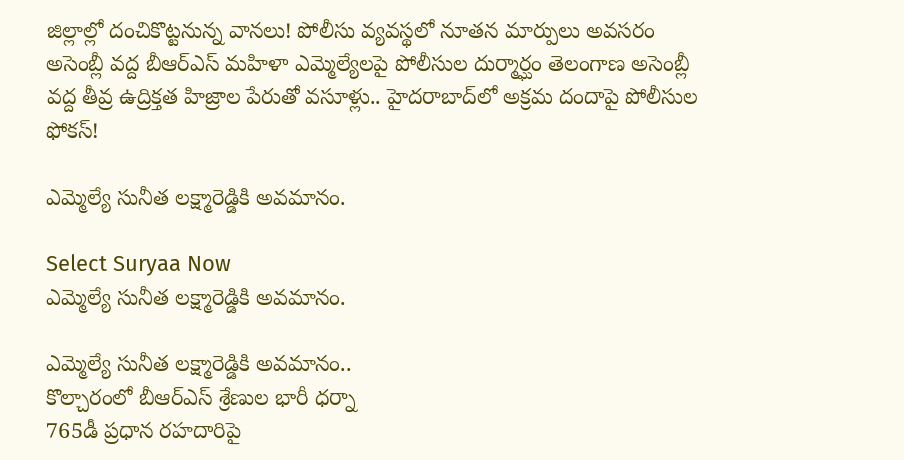జిల్లాల్లో దంచికొట్టనున్న వానలు! పోలీసు వ్యవస్థలో నూతన మార్పులు అవసరం అసెంబ్లీ వద్ద బీఆర్‌ఎస్ మహిళా ఎమ్మెల్యేలపై పోలీసుల దుర్మార్ఘం తెలంగాణ అసెంబ్లీ వద్ద తీవ్ర ఉద్రిక్తత హిజ్రాల పేరుతో వసూళ్లు.. హైదరాబాద్‌లో అక్రమ దందాపై పోలీసుల ఫోకస్!

ఎమ్మెల్యే సునీత లక్ష్మారెడ్డికి అవమానం.

Select Suryaa Now
ఎమ్మెల్యే సునీత లక్ష్మారెడ్డికి అవమానం.

ఎమ్మెల్యే సునీత లక్ష్మారెడ్డికి అవమానం..
కొల్చారంలో బీఆర్‌ఎస్ శ్రేణుల భారీ ధర్నా
765డీ ప్రధాన రహదారిపై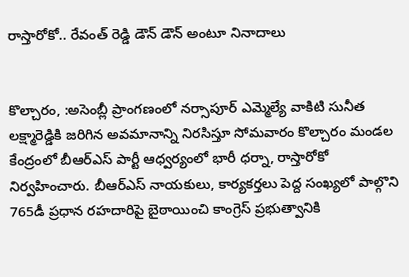రాస్తారోకో.. రేవంత్ రెడ్డి డౌన్ డౌన్ అంటూ నినాదాలు


కొల్చారం, :అసెంబ్లీ ప్రాంగణంలో నర్సాపూర్ ఎమ్మెల్యే వాకిటి సునీత లక్ష్మారెడ్డికి జరిగిన అవమానాన్ని నిరసిస్తూ సోమవారం కొల్చారం మండల కేంద్రంలో బీఆర్‌ఎస్ పార్టీ ఆధ్వర్యంలో భారీ ధర్నా, రాస్తారోకో నిర్వహించారు. బీఆర్‌ఎస్ నాయకులు, కార్యకర్తలు పెద్ద సంఖ్యలో పాల్గొని 765డీ ప్రధాన రహదారిపై బైఠాయించి కాంగ్రెస్ ప్రభుత్వానికి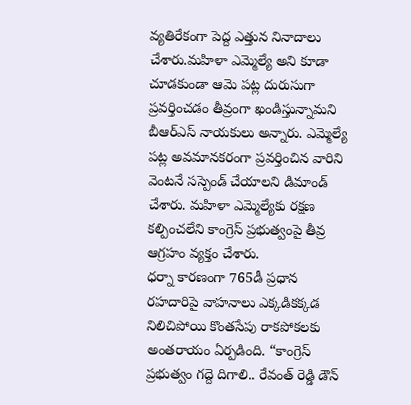వ్యతిరేకంగా పెద్ద ఎత్తున నినాదాలు చేశారు.మహిళా ఎమ్మెల్యే అని కూడా చూడకుండా ఆమె పట్ల దురుసుగా ప్రవర్తించడం తీవ్రంగా ఖండిస్తున్నామని బీఆర్‌ఎస్ నాయకులు అన్నారు. ఎమ్మెల్యే పట్ల అవమానకరంగా ప్రవర్తించిన వారిని వెంటనే సస్పెండ్ చేయాలని డిమాండ్ చేశారు. మహిళా ఎమ్మెల్యేకు రక్షణ కల్పించలేని కాంగ్రెస్ ప్రభుత్వంపై తీవ్ర ఆగ్రహం వ్యక్తం చేశారు.
ధర్నా కారణంగా 765డీ ప్రధాన రహదారిపై వాహనాలు ఎక్కడికక్కడ నిలిచిపోయి కొంతసేపు రాకపోకలకు అంతరాయం ఏర్పడింది. “కాంగ్రెస్ ప్రభుత్వం గద్దె దిగాలి.. రేవంత్ రెడ్డి డౌన్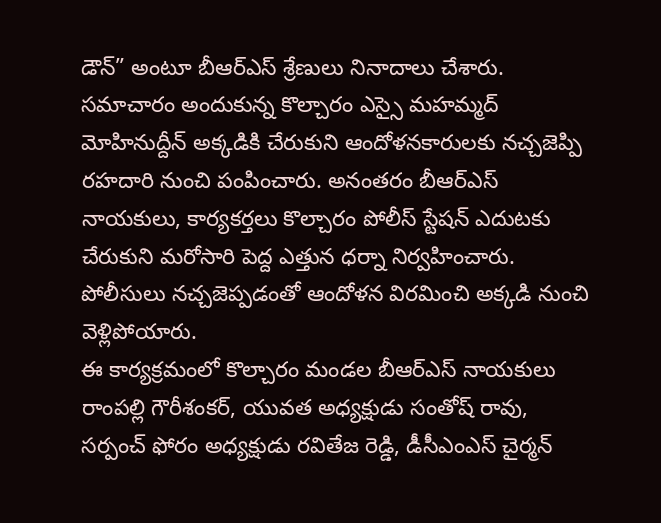డౌన్” అంటూ బీఆర్‌ఎస్ శ్రేణులు నినాదాలు చేశారు.
సమాచారం అందుకున్న కొల్చారం ఎస్సై మహమ్మద్ మోహినుద్దీన్ అక్కడికి చేరుకుని ఆందోళనకారులకు నచ్చజెప్పి రహదారి నుంచి పంపించారు. అనంతరం బీఆర్‌ఎస్ నాయకులు, కార్యకర్తలు కొల్చారం పోలీస్ స్టేషన్ ఎదుటకు చేరుకుని మరోసారి పెద్ద ఎత్తున ధర్నా నిర్వహించారు. పోలీసులు నచ్చజెప్పడంతో ఆందోళన విరమించి అక్కడి నుంచి వెళ్లిపోయారు.
ఈ కార్యక్రమంలో కొల్చారం మండల బీఆర్‌ఎస్ నాయకులు రాంపల్లి గౌరీశంకర్, యువత అధ్యక్షుడు సంతోష్ రావు, సర్పంచ్ ఫోరం అధ్యక్షుడు రవితేజ రెడ్డి, డీసీఎంఎస్ చైర్మన్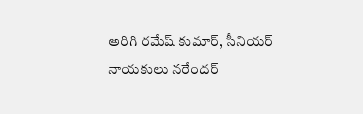అరిగి రమేష్ కుమార్, సీనియర్ నాయకులు నరేందర్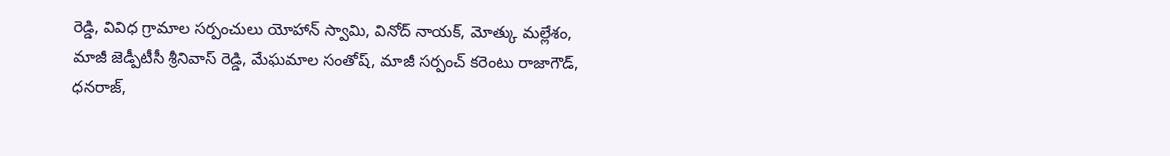రెడ్డి, వివిధ గ్రామాల సర్పంచులు యోహాన్ స్వామి, వినోద్ నాయక్, మోత్కు మల్లేశం, మాజీ జెడ్పీటీసీ శ్రీనివాస్ రెడ్డి, మేఘమాల సంతోష్, మాజీ సర్పంచ్ కరెంటు రాజాగౌడ్, ధనరాజ్,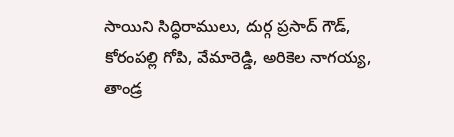సాయిని సిద్ధిరాములు, దుర్గ ప్రసాద్ గౌడ్, కోరంపల్లి గోపి, వేమారెడ్డి, అరికెల నాగయ్య, తాండ్ర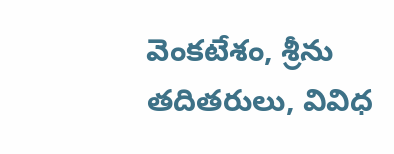వెంకటేశం, శ్రీను తదితరులు, వివిధ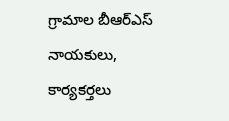గ్రామాల బీఆర్‌ఎస్ నాయకులు, కార్యకర్తలు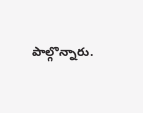పాల్గొన్నారు.